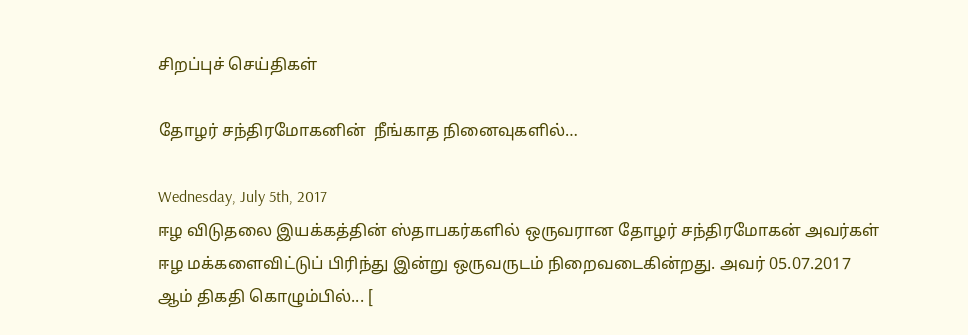சிறப்புச் செய்திகள்

தோழர் சந்திரமோகனின்  நீங்காத நினைவுகளில்…

Wednesday, July 5th, 2017
ஈழ விடுதலை இயக்கத்தின் ஸ்தாபகர்களில் ஒருவரான தோழர் சந்திரமோகன் அவர்கள் ஈழ மக்களைவிட்டுப் பிரிந்து இன்று ஒருவருடம் நிறைவடைகின்றது. அவர் 05.07.2017 ஆம் திகதி கொழும்பில்... [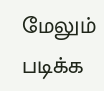மேலும் படிக்க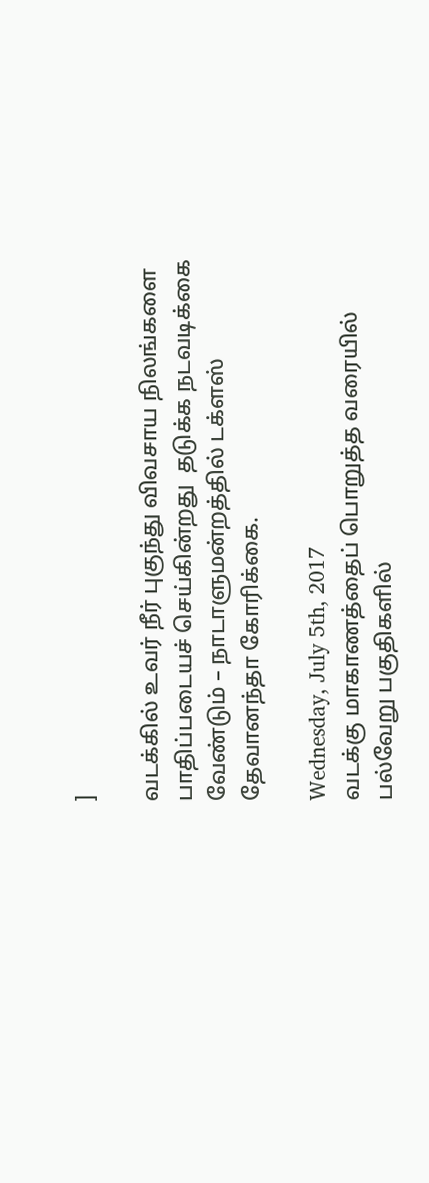]

வடக்கில் உவர் நீர் புகுந்து விவசாய நிலங்களை பாதிப்படையச் செய்கின்றது  தடுக்க நடவடிக்கை வேண்டும் – நாடாளுமன்றத்தில் டக்ளஸ் தேவானந்தா கோரிக்கை.

Wednesday, July 5th, 2017
வடக்கு மாகாணத்தைப் பொறுத்த வரையில் பல்வேறு பகுதிகளில்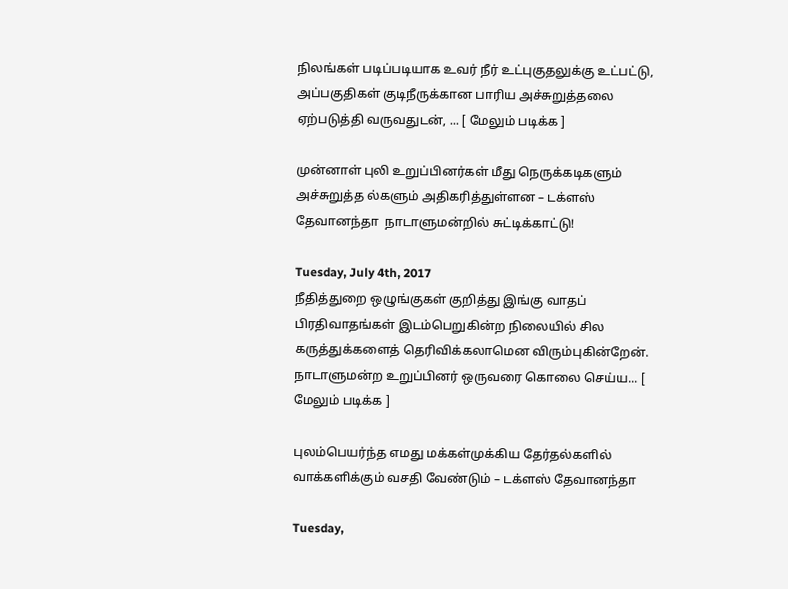நிலங்கள் படிப்படியாக உவர் நீர் உட்புகுதலுக்கு உட்பட்டு, அப்பகுதிகள் குடிநீருக்கான பாரிய அச்சுறுத்தலை ஏற்படுத்தி வருவதுடன், ... [ மேலும் படிக்க ]

முன்னாள் புலி உறுப்பினர்கள் மீது நெருக்கடிகளும் அச்சுறுத்த ல்களும் அதிகரித்துள்ளன – டக்ளஸ் தேவானந்தா  நாடாளுமன்றில் சுட்டிக்காட்டு!

Tuesday, July 4th, 2017
நீதித்துறை ஒழுங்குகள் குறித்து இங்கு வாதப் பிரதிவாதங்கள் இடம்பெறுகின்ற நிலையில் சில கருத்துக்களைத் தெரிவிக்கலாமென விரும்புகின்றேன். நாடாளுமன்ற உறுப்பினர் ஒருவரை கொலை செய்ய... [ மேலும் படிக்க ]

புலம்பெயர்ந்த எமது மக்கள்முக்கிய தேர்தல்களில் வாக்களிக்கும் வசதி வேண்டும் – டக்ளஸ் தேவானந்தா

Tuesday,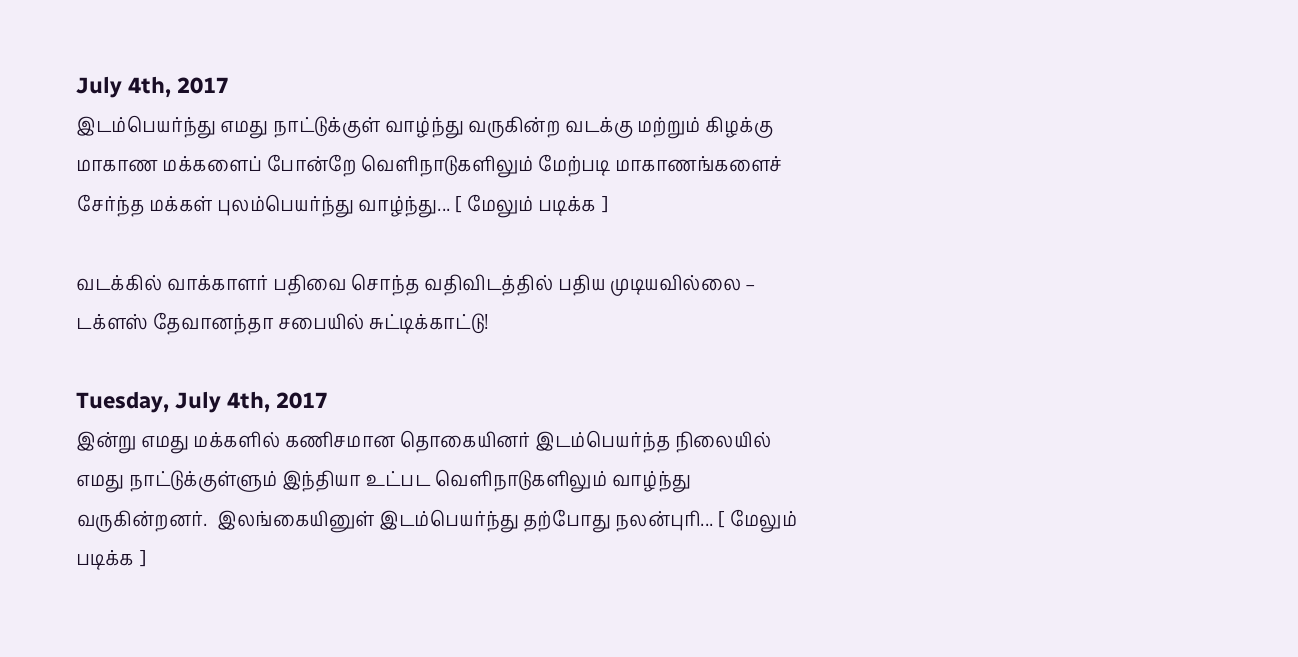July 4th, 2017
இடம்பெயர்ந்து எமது நாட்டுக்குள் வாழ்ந்து வருகின்ற வடக்கு மற்றும் கிழக்கு மாகாண மக்களைப் போன்றே வெளிநாடுகளிலும் மேற்படி மாகாணங்களைச் சேர்ந்த மக்கள் புலம்பெயர்ந்து வாழ்ந்து... [ மேலும் படிக்க ]

வடக்கில் வாக்காளர் பதிவை சொந்த வதிவிடத்தில் பதிய முடியவில்லை –  டக்ளஸ் தேவானந்தா சபையில் சுட்டிக்காட்டு!

Tuesday, July 4th, 2017
இன்று எமது மக்களில் கணிசமான தொகையினர் இடம்பெயர்ந்த நிலையில் எமது நாட்டுக்குள்ளும் இந்தியா உட்பட வெளிநாடுகளிலும் வாழ்ந்து வருகின்றனர்.  இலங்கையினுள் இடம்பெயர்ந்து தற்போது நலன்புரி... [ மேலும் படிக்க ]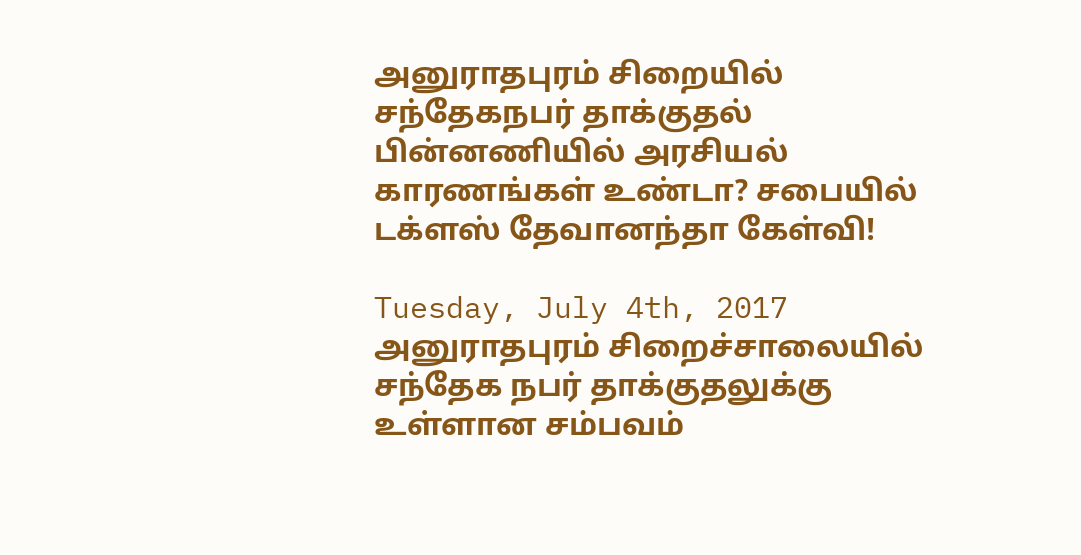அனுராதபுரம் சிறையில் சந்தேகநபர் தாக்குதல் பின்னணியில் அரசியல் காரணங்கள் உண்டா? சபையில் டக்ளஸ் தேவானந்தா கேள்வி!

Tuesday, July 4th, 2017
அனுராதபுரம் சிறைச்சாலையில் சந்தேக நபர் தாக்குதலுக்கு உள்ளான சம்பவம்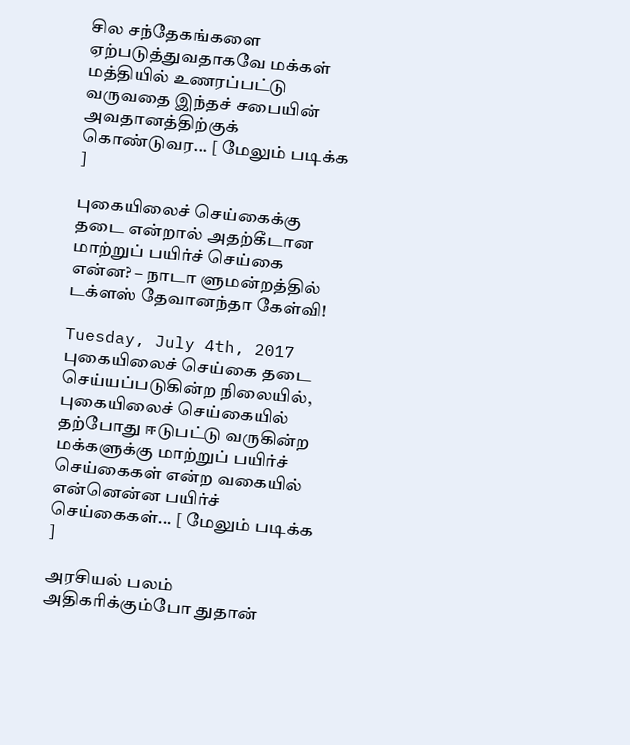சில சந்தேகங்களை ஏற்படுத்துவதாகவே மக்கள் மத்தியில் உணரப்பட்டு வருவதை இந்தச் சபையின் அவதானத்திற்குக் கொண்டுவர... [ மேலும் படிக்க ]

புகையிலைச் செய்கைக்கு தடை என்றால் அதற்கீடான மாற்றுப் பயிர்ச் செய்கை என்ன? – நாடா ளுமன்றத்தில் டக்ளஸ் தேவானந்தா கேள்வி!

Tuesday, July 4th, 2017
புகையிலைச் செய்கை தடை செய்யப்படுகின்ற நிலையில், புகையிலைச் செய்கையில் தற்போது ஈடுபட்டு வருகின்ற மக்களுக்கு மாற்றுப் பயிர்ச் செய்கைகள் என்ற வகையில் என்னென்ன பயிர்ச் செய்கைகள்... [ மேலும் படிக்க ]

அரசியல் பலம் அதிகரிக்கும்போ துதான்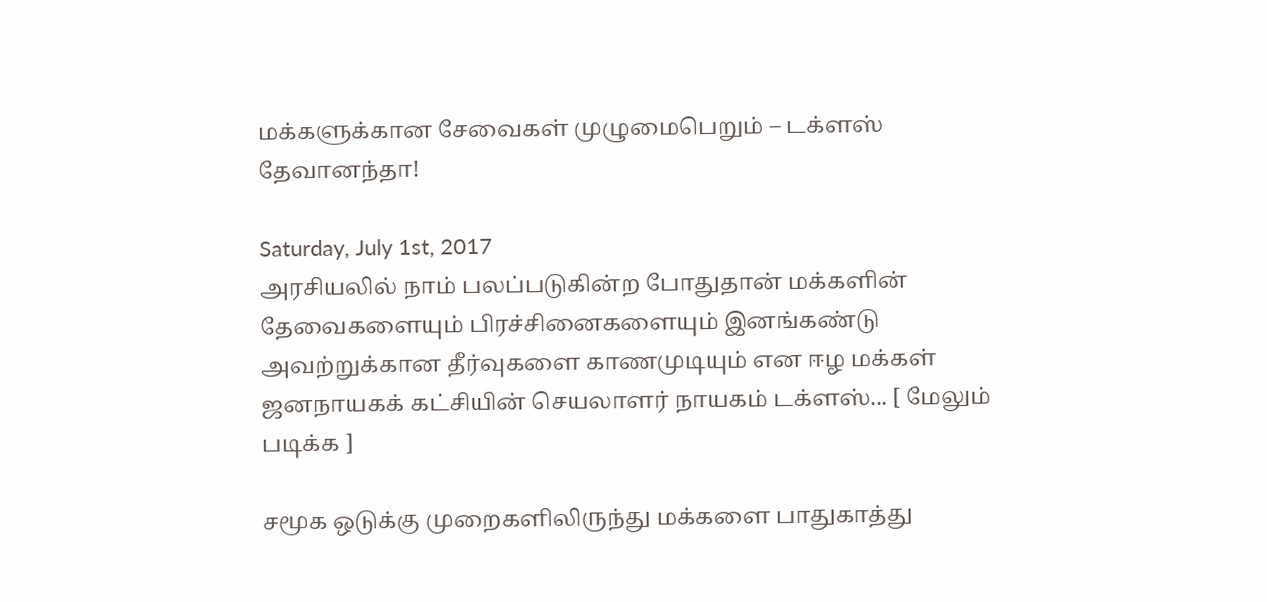மக்களுக்கான சேவைகள் முழுமைபெறும் – டக்ளஸ் தேவானந்தா!

Saturday, July 1st, 2017
அரசியலில் நாம் பலப்படுகின்ற போதுதான் மக்களின் தேவைகளையும் பிரச்சினைகளையும் இனங்கண்டு அவற்றுக்கான தீர்வுகளை காணமுடியும் என ஈழ மக்கள் ஜனநாயகக் கட்சியின் செயலாளர் நாயகம் டக்ளஸ்... [ மேலும் படிக்க ]

சமூக ஒடுக்கு முறைகளிலிருந்து மக்களை பாதுகாத்து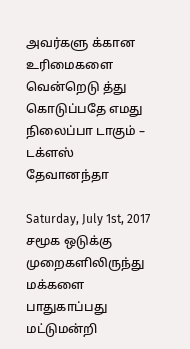அவர்களு க்கான உரிமைகளை வென்றெடு த்து கொடுப்பதே எமது நிலைப்பா டாகும் – டக்ளஸ் தேவானந்தா

Saturday, July 1st, 2017
சமூக ஒடுக்கு முறைகளிலிருந்து மக்களை பாதுகாப்பது மட்டுமன்றி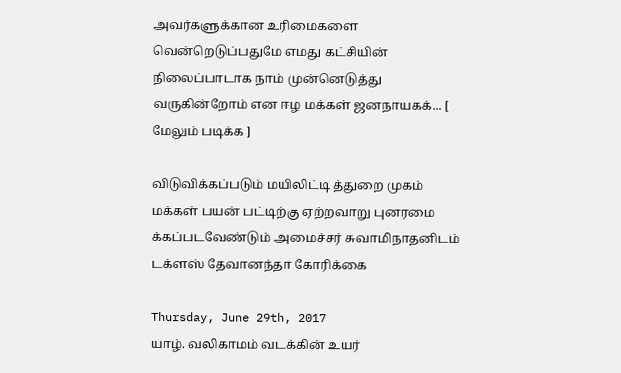அவர்களுக்கான உரிமைகளை வென்றெடுப்பதுமே எமது கட்சியின் நிலைப்பாடாக நாம் முன்னெடுத்து வருகின்றோம் என ஈழ மக்கள் ஜனநாயகக்... [ மேலும் படிக்க ]

விடுவிக்கப்படும் மயிலிட்டி த்துறை முகம் மக்கள் பயன் பட்டிற்கு ஏற்றவாறு புனரமை க்கப்படவேண்டும் அமைச்சர் சுவாமிநாதனிடம் டக்ளஸ் தேவானந்தா கோரிக்கை

Thursday, June 29th, 2017
யாழ். வலிகாமம் வடக்கின் உயர்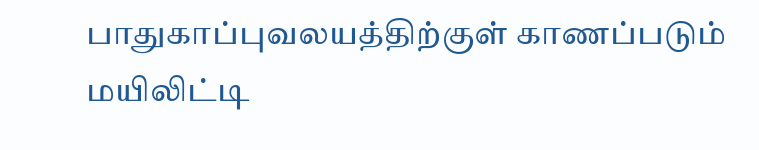பாதுகாப்புவலயத்திற்குள் காணப்படும் மயிலிட்டி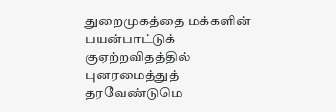துறைமுகத்தை மக்களின் பயன்பாட்டுக் குஏற்றவிதத்தில் புனரமைத்துத் தரவேண்டுமெ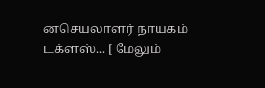னசெயலாளர் நாயகம் டக்ளஸ்... [ மேலும்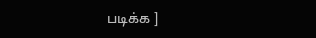படிக்க ]